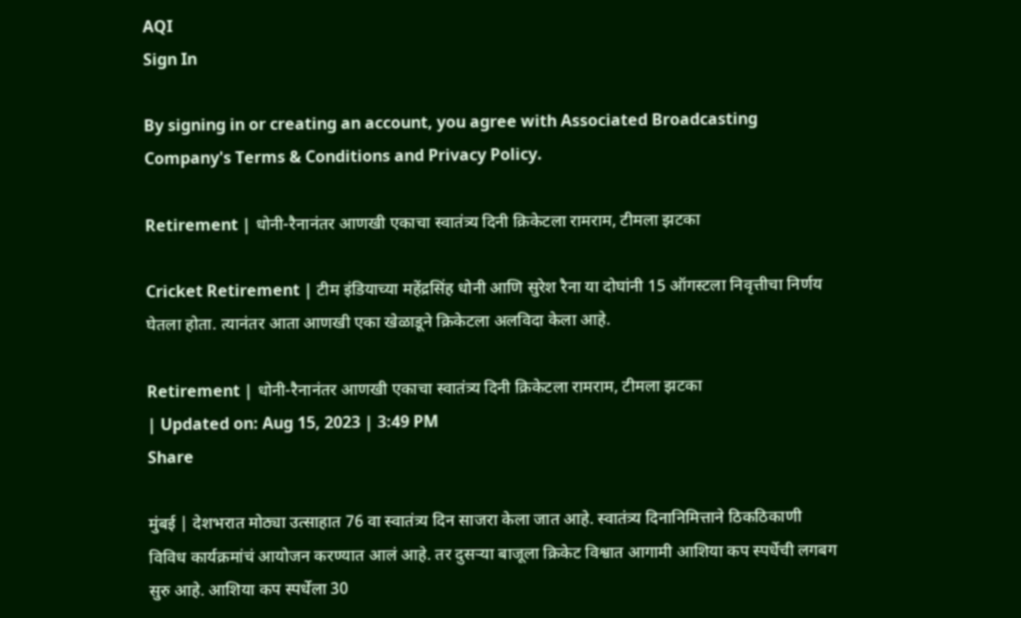AQI
Sign In

By signing in or creating an account, you agree with Associated Broadcasting Company's Terms & Conditions and Privacy Policy.

Retirement | धोनी-रैनानंतर आणखी एकाचा स्वातंत्र्य दिनी क्रिकेटला रामराम, टीमला झटका

Cricket Retirement | टीम इंडियाच्या महेंद्रसिंह धोनी आणि सुरेश रैना या दोघांनी 15 ऑगस्टला निवृत्तीचा निर्णय घेतला होता. त्यानंतर आता आणखी एका खेळाडूने क्रिकेटला अलविदा केला आहे.

Retirement | धोनी-रैनानंतर आणखी एकाचा स्वातंत्र्य दिनी क्रिकेटला रामराम, टीमला झटका
| Updated on: Aug 15, 2023 | 3:49 PM
Share

मुंबई | देशभरात मोठ्या उत्साहात 76 वा स्वातंत्र्य दिन साजरा केला जात आहे. स्वातंत्र्य दिनानिमित्ताने ठिकठिकाणी विविध कार्यक्रमांचं आयोजन करण्यात आलं आहे. तर दुसऱ्या बाजूला क्रिकेट विश्वात आगामी आशिया कप स्पर्धेची लगबग सुरु आहे. आशिया कप स्पर्धेला 30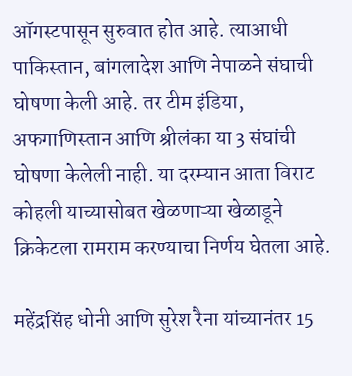ऑगस्टपासून सुरुवात होत आहे. त्याआधी पाकिस्तान, बांगलादेश आणि नेपाळने संघाची घोषणा केली आहे. तर टीम इंडिया, अफगाणिस्तान आणि श्रीलंका या 3 संघांची घोषणा केलेली नाही. या दरम्यान आता विराट कोहली याच्यासोबत खेळणाऱ्या खेळाडूने क्रिकेटला रामराम करण्याचा निर्णय घेतला आहे.

महेंद्रसिंह धोनी आणि सुरेश रैना यांच्यानंतर 15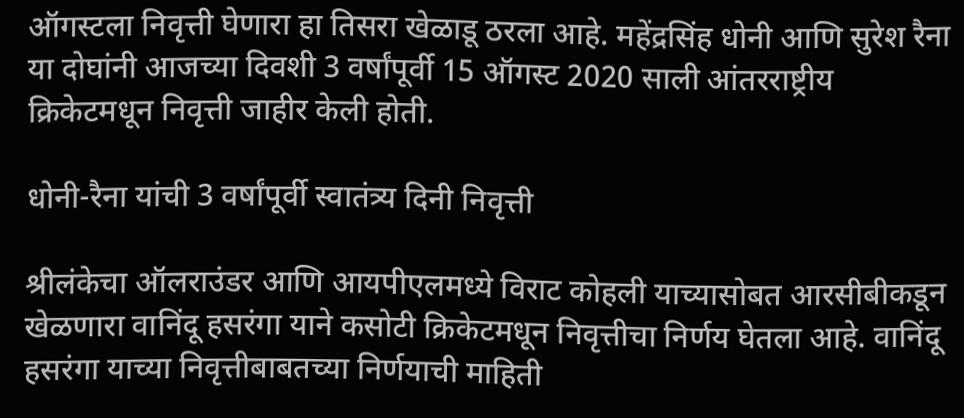ऑगस्टला निवृत्ती घेणारा हा तिसरा खेळाडू ठरला आहे. महेंद्रसिंह धोनी आणि सुरेश रैना या दोघांनी आजच्या दिवशी 3 वर्षांपूर्वी 15 ऑगस्ट 2020 साली आंतरराष्ट्रीय क्रिकेटमधून निवृत्ती जाहीर केली होती.

धोनी-रैना यांची 3 वर्षांपूर्वी स्वातंत्र्य दिनी निवृत्ती

श्रीलंकेचा ऑलराउंडर आणि आयपीएलमध्ये विराट कोहली याच्यासोबत आरसीबीकडून खेळणारा वानिंदू हसरंगा याने कसोटी क्रिकेटमधून निवृत्तीचा निर्णय घेतला आहे. वानिंदू हसरंगा याच्या निवृत्तीबाबतच्या निर्णयाची माहिती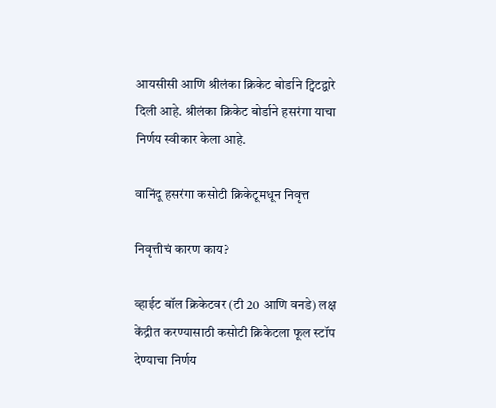आयसीसी आणि श्रीलंका क्रिकेट बोर्डाने ट्विटद्वारे दिली आहे. श्रीलंका क्रिकेट बोर्डाने हसरंगा याचा निर्णय स्वीकार केला आहे.

वानिंदू हसरंगा कसोटी क्रिकेटूमधून निवृत्त

निवृत्तीचं कारण काय?

व्हाईट बॉल क्रिकेटवर (टी 20 आणि वनडे) लक्ष केंद्रीत करण्यासाठी कसोटी क्रिकेटला फूल स्टॉप देण्याचा निर्णय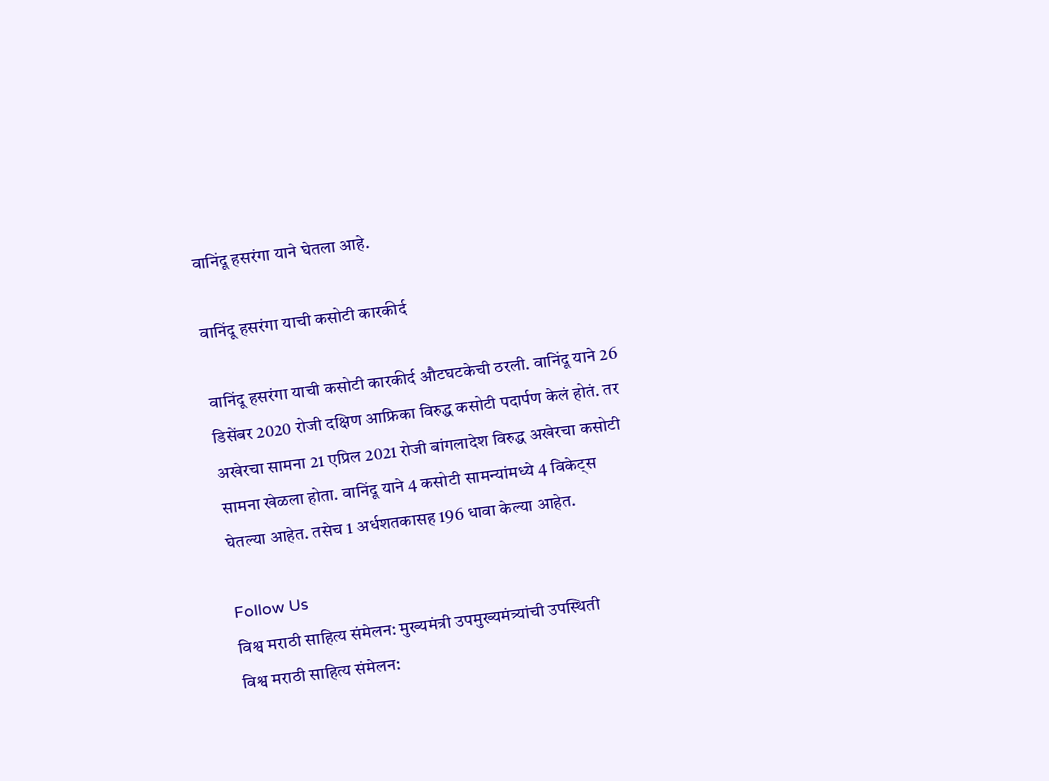वानिंदू हसरंगा याने घेतला आहे.

वानिंदू हसरंगा याची कसोटी कारकीर्द

वानिंदू हसरंगा याची कसोटी कारकीर्द औटघटकेची ठरली. वानिंदू याने 26 डिसेंबर 2020 रोजी दक्षिण आफ्रिका विरुद्ध कसोटी पदार्पण केलं होतं. तर अखेरचा सामना 21 एप्रिल 2021 रोजी बांगलादेश विरुद्ध अखेरचा कसोटी सामना खेळला होता. वानिंदू याने 4 कसोटी सामन्यांमध्ये 4 विकेट्स घेतल्या आहेत. तसेच 1 अर्धशतकासह 196 धावा केल्या आहेत.

Follow Us
विश्व मराठी साहित्य संमेलन: मुख्यमंत्री उपमुख्यमंत्र्यांची उपस्थिती
विश्व मराठी साहित्य संमेलन: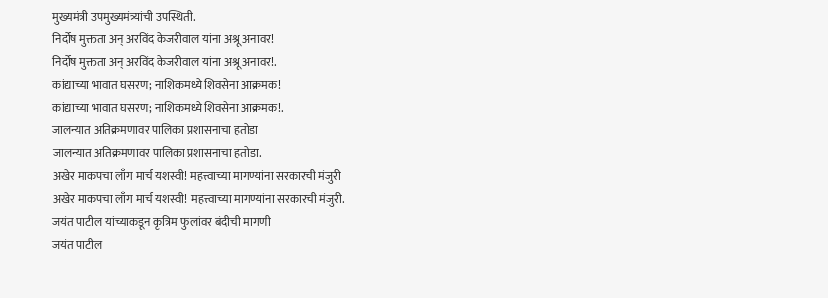मुख्यमंत्री उपमुख्यमंत्र्यांची उपस्थिती.
निर्दोष मुक्तता अन् अरविंद केजरीवाल यांना अश्रू अनावर!
निर्दोष मुक्तता अन् अरविंद केजरीवाल यांना अश्रू अनावर!.
कांद्याच्या भावात घसरण; नाशिकमध्ये शिवसेना आक्रमक!
कांद्याच्या भावात घसरण; नाशिकमध्ये शिवसेना आक्रमक!.
जालन्यात अतिक्रमणावर पालिका प्रशासनाचा हतोडा
जालन्यात अतिक्रमणावर पालिका प्रशासनाचा हतोडा.
अखेर माकपचा लाँग मार्च यशस्वी! महत्त्वाच्या मागण्यांना सरकारची मंजुरी
अखेर माकपचा लाँग मार्च यशस्वी! महत्त्वाच्या मागण्यांना सरकारची मंजुरी.
जयंत पाटील यांच्याकडून कृत्रिम फुलांवर बंदीची मागणी
जयंत पाटील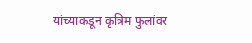यांच्याकडून कृत्रिम फुलांवर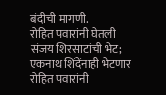बंदीची मागणी.
रोहित पवारांनी घेतली संजय शिरसाटांची भेट; एकनाथ शिंदेंनाही भेटणार
रोहित पवारांनी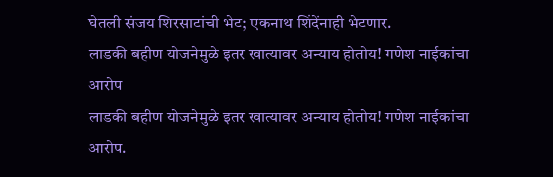घेतली संजय शिरसाटांची भेट; एकनाथ शिंदेंनाही भेटणार.
लाडकी बहीण योजनेमुळे इतर खात्यावर अन्याय होतोय! गणेश नाईकांचा आरोप
लाडकी बहीण योजनेमुळे इतर खात्यावर अन्याय होतोय! गणेश नाईकांचा आरोप.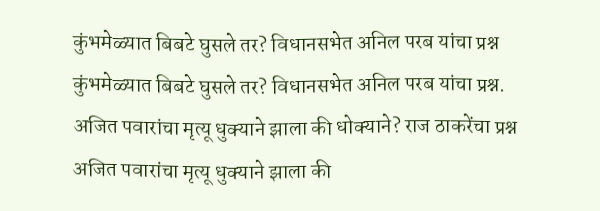कुंभमेळ्यात बिबटे घुसले तर? विधानसभेत अनिल परब यांचा प्रश्न
कुंभमेळ्यात बिबटे घुसले तर? विधानसभेत अनिल परब यांचा प्रश्न.
अजित पवारांचा मृत्यू धुक्याने झाला की धोक्याने? राज ठाकरेंचा प्रश्न
अजित पवारांचा मृत्यू धुक्याने झाला की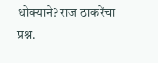धोक्याने? राज ठाकरेंचा प्रश्न.